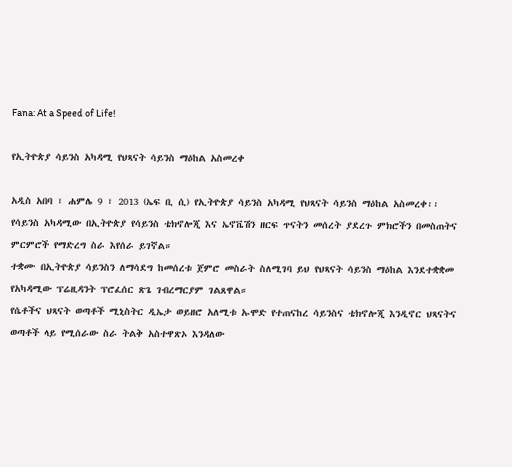Fana: At a Speed of Life!

የኢትዮጵያ ሳይንስ አካዳሚ የህጻናት ሳይንስ ማዕከል አስመረቀ

አዲስ አበባ ፣ ሐምሌ 9 ፣ 2013 (ኤፍ ቢ ሲ) የኢትዮጵያ ሳይንስ አካዳሚ የህጻናት ሳይንስ ማዕከል አስመረቀ፡፡
የሳይንስ አካዳሚው በኢትዮጵያ የሳይንስ ቴክኖሎጂ እና ኤኖቬሽን ዘርፍ ጥናትን መሰረት ያደረጉ ምክሮችን በመስጠትና ምርምሮች የማድረግ ስራ እየሰራ ይገኛል።
ተቋሙ በኢትዮጵያ ሳይንስን ለማሳደግ ከመሰረቱ ጀምሮ መስራት ስለሚገባ ይህ የህጻናት ሳይንስ ማዕከል እንደተቋቋመ የአካዳሚው ፕሬዚዳንት ፕሮፈሰር ጽጌ ገብረማርያም ገልጸዋል።
የሴቶችና ህጻናት ወጣቶች ሚኒስትር ዲኤታ ወይዘሮ አለሚቱ ኡሞድ የተጠናከረ ሳይንስና ቴክኖሎጂ እንዲኖር ህጻናትና ወጣቶች ላይ የሚሰራው ስራ ትልቅ አስተዋጽኦ እንዳለው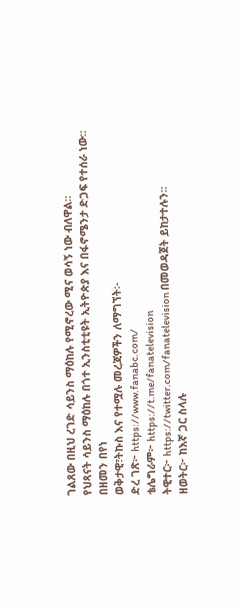ገልጸው በዚህ ረገድ ሳይንስ ማዕከሉ የሚኖረው ሚና ወሳኝ ነው ብለዋል።
የህጻናት ሳይንስ ማዕከሉ በጎተ ኢንስቲቲዩት ኢትዮጵያ እና በፋኖሜንታ ድጋፍ የተሰራ ነው።
በዘመን በየነ
ወቅታዊ፣ትኩስ እና የተሟሉ መረጃዎችን ለማግኘት፡-
ድረ ገጽ፦ https://www.fanabc.com/
ቴሌግራም፦ https://t.me/fanatelevision
ትዊተር፦ https://twitter.com/fanatelevision በመወዳጀት ይከታተሉን፡፡
ዘወትር፦ ከእኛ ጋር ስላሉ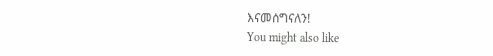እናመሰግናለን!
You might also like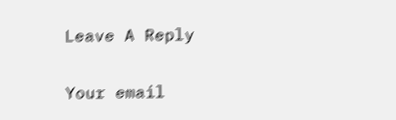Leave A Reply

Your email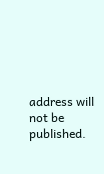address will not be published.